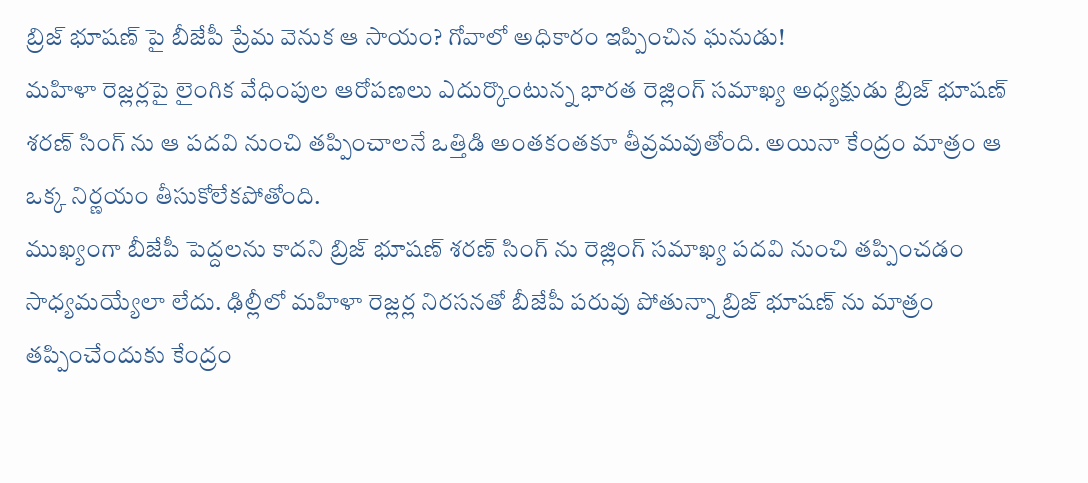బ్రిజ్ భూషణ్ పై బీజేపీ ప్రేమ వెనుక ఆ సాయం? గోవాలో అధికారం ఇప్పించిన ఘనుడు!
మహిళా రెజ్లర్లపై లైంగిక వేధింపుల ఆరోపణలు ఎదుర్కొంటున్న భారత రెజ్లింగ్ సమాఖ్య అధ్యక్షుడు బ్రిజ్ భూషణ్ శరణ్ సింగ్ ను ఆ పదవి నుంచి తప్పించాలనే ఒత్తిడి అంతకంతకూ తీవ్రమవుతోంది. అయినా కేంద్రం మాత్రం ఆ ఒక్క నిర్ణయం తీసుకోలేకపోతోంది.
ముఖ్యంగా బీజేపీ పెద్దలను కాదని బ్రిజ్ భూషణ్ శరణ్ సింగ్ ను రెజ్లింగ్ సమాఖ్య పదవి నుంచి తప్పించడం సాధ్యమయ్యేలా లేదు. ఢిల్లీలో మహిళా రెజ్లర్ల నిరసనతో బీజేపీ పరువు పోతున్నా బ్రిజ్ భూషణ్ ను మాత్రం తప్పించేందుకు కేంద్రం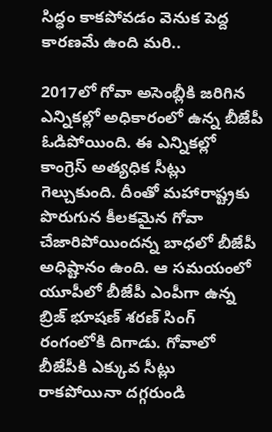సిద్ధం కాకపోవడం వెనుక పెద్ద కారణమే ఉంది మరి..

2017లో గోవా అసెంబ్లీకి జరిగిన ఎన్నికల్లో అధికారంలో ఉన్న బీజేపీ ఓడిపోయింది. ఈ ఎన్నికల్లో కాంగ్రెస్ అత్యధిక సీట్లు గెల్చుకుంది. దీంతో మహారాష్ట్రకు పొరుగున కీలకమైన గోవా చేజారిపోయిందన్న బాధలో బీజేపీ అధిష్టానం ఉంది. ఆ సమయంలో యూపీలో బీజేపీ ఎంపీగా ఉన్న బ్రిజ్ భూషణ్ శరణ్ సింగ్ రంగంలోకి దిగాడు. గోవాలో బీజేపీకి ఎక్కువ సీట్లు రాకపోయినా దగ్గరుండి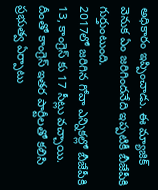అధికారం ఇప్పించాడు. ఈ మ్యాజిక్ వెనుక ఏం జరిగిందనేది ఇప్పటికీ బీజేపీకి గుర్తుంటుంది.
2017లో జరిగిన గోవా ఎన్నికల్లో బీజేపీకి 13, కాంగ్రెస్ కు 17 సీట్లు వచ్చాయి. దీంతో కాంగ్రెస్ ఇతర పార్టీలతో కలిసి ప్రభుత్వ ఏర్పాటు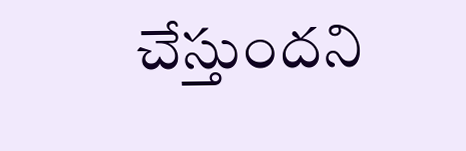చేస్తుందని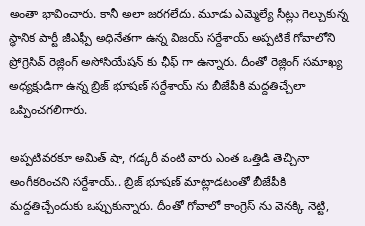అంతా భావించారు. కానీ అలా జరగలేదు. మూడు ఎమ్మెల్యే సీట్లు గెల్చుకున్న స్ధానిక పార్టీ జీఎఫ్పీ అధినేతగా ఉన్న విజయ్ సర్దేశాయ్ అప్పటికే గోవాలోని ప్రోగ్రెసివ్ రెజ్లింగ్ అసోసియేషన్ కు ఛీఫ్ గా ఉన్నారు. దీంతో రెజ్లింగ్ సమాఖ్య అధ్యక్షుడిగా ఉన్న బ్రిజ్ భూషణ్ సర్దేశాయ్ ను బీజేపీకి మద్దతిచ్చేలా ఒప్పించగలిగారు.

అప్పటివరకూ అమిత్ షా, గడ్కరీ వంటి వారు ఎంత ఒత్తిడి తెచ్చినా అంగీకరించని సర్దేశాయ్.. బ్రిజ్ భూషణ్ మాట్లాడటంతో బీజేపీకి మద్దతిచ్చేందుకు ఒప్పుకున్నారు. దీంతో గోవాలో కాంగ్రెస్ ను వెనక్కి నెట్టి,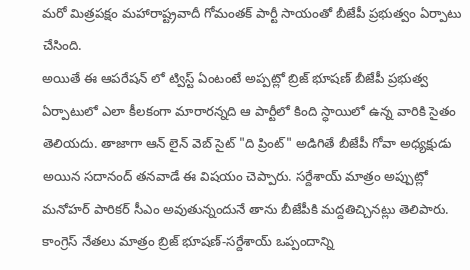మరో మిత్రపక్షం మహారాష్ట్రవాదీ గోమంతక్ పార్టీ సాయంతో బీజేపీ ప్రభుత్వం ఏర్పాటు చేసింది.
అయితే ఈ ఆపరేషన్ లో ట్విస్ట్ ఏంటంటే అప్పట్లో బ్రిజ్ భూషణ్ బీజేపీ ప్రభుత్వ ఏర్పాటులో ఎలా కీలకంగా మారారన్నది ఆ పార్టీలో కింది స్ధాయిలో ఉన్న వారికి సైతం తెలియదు. తాజాగా ఆన్ లైన్ వెబ్ సైట్ "ది ప్రింట్" అడిగితే బీజేపీ గోవా అధ్యక్షుడు అయిన సదానంద్ తనవాడే ఈ విషయం చెప్పారు. సర్దేశాయ్ మాత్రం అప్పుట్లో మనోహర్ పారికర్ సీఎం అవుతున్నందునే తాను బీజేపీకి మద్దతిచ్చినట్లు తెలిపారు. కాంగ్రెస్ నేతలు మాత్రం బ్రిజ్ భూషణ్-సర్దేశాయ్ ఒప్పందాన్ని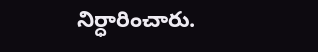నిర్ధారించారు.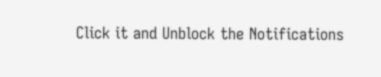Click it and Unblock the Notifications